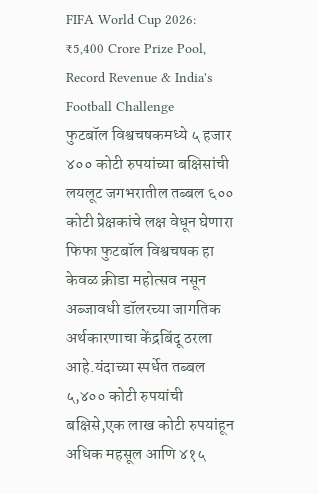FIFA World Cup 2026: ₹5,400 Crore Prize Pool, Record Revenue & India's Football Challenge
फुटबॉल विश्वचषकमध्ये ५ हजार ४०० कोटी रुपयांच्या बक्षिसांची लयलूट जगभरातील तब्बल ६०० कोटी प्रेक्षकांचे लक्ष वेधून घेणारा फिफा फुटबॉल विश्वचषक हा केवळ क्रीडा महोत्सव नसून अब्जावधी डॉलरच्या जागतिक अर्थकारणाचा केंद्रबिंदू ठरला आहे.यंदाच्या स्पर्धेत तब्बल ५,४०० कोटी रुपयांची बक्षिसे,एक लाख कोटी रुपयांहून अधिक महसूल आणि ४१५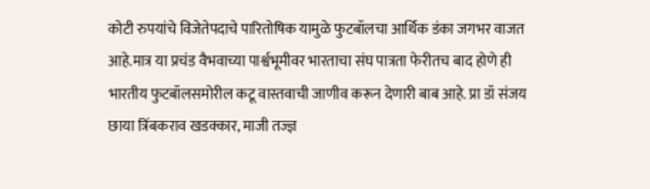कोटी रुपयांचे विजेतेपदाचे पारितोषिक यामुळे फुटबॉलचा आर्थिक डंका जगभर वाजत आहे.मात्र या प्रचंड वैभवाच्या पार्श्वभूमीवर भारताचा संघ पात्रता फेरीतच बाद होणे ही भारतीय फुटबॉलसमोरील कटू वास्तवाची जाणीव करून देणारी बाब आहे. प्रा डॉ संजय छाया त्रिंबकराव खडक्कार, माजी तज्ज्ञ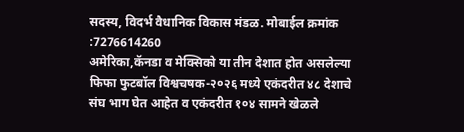सदस्य, विदर्भ वैधानिक विकास मंडळ. मोबाईल क्रमांक :7276614260
अमेरिका,कॅनडा व मेक्सिको या तीन देशात होत असलेल्या फिफा फुटबॉल विश्वचषक-२०२६ मध्ये एकंदरीत ४८ देशाचे संघ भाग घेत आहेत व एकंदरीत १०४ सामने खेळले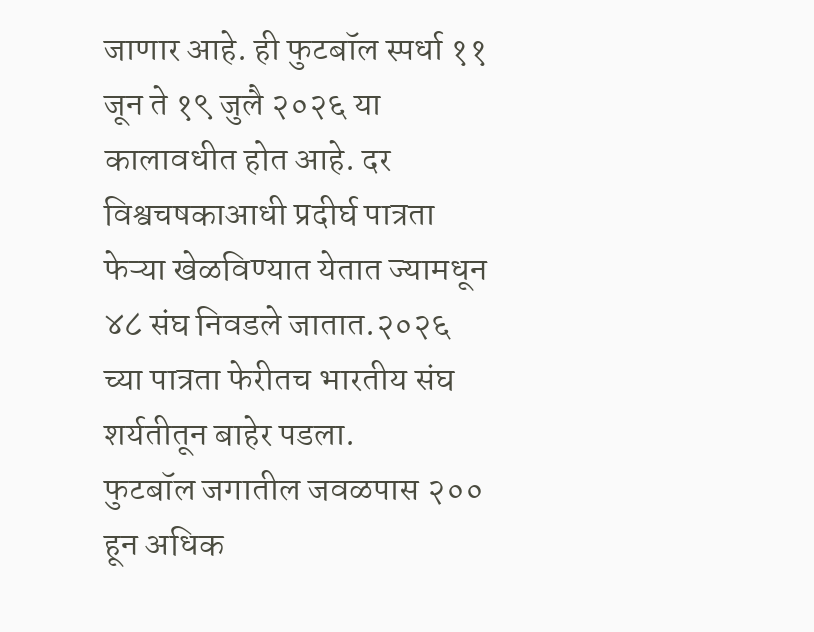जाणार आहे. ही फुटबॉल स्पर्धा ११ जून ते १९ जुलै २०२६ या कालावधीत होत आहे. दर विश्वचषकाआधी प्रदीर्घ पात्रता फेऱ्या खेळविण्यात येतात ज्यामधून ४८ संघ निवडले जातात.२०२६ च्या पात्रता फेरीतच भारतीय संघ शर्यतीतून बाहेर पडला.
फुटबॉल जगातील जवळपास २०० हून अधिक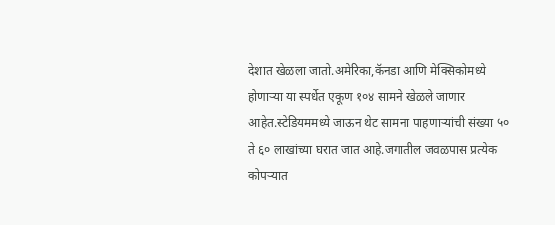देशात खेळला जातो.अमेरिका,कॅनडा आणि मेक्सिकोमध्ये होणाऱ्या या स्पर्धेत एकूण १०४ सामने खेळले जाणार आहेत.स्टेडियममध्ये जाऊन थेट सामना पाहणाऱ्यांची संख्या ५० ते ६० लाखांच्या घरात जात आहे.जगातील जवळपास प्रत्येक कोपऱ्यात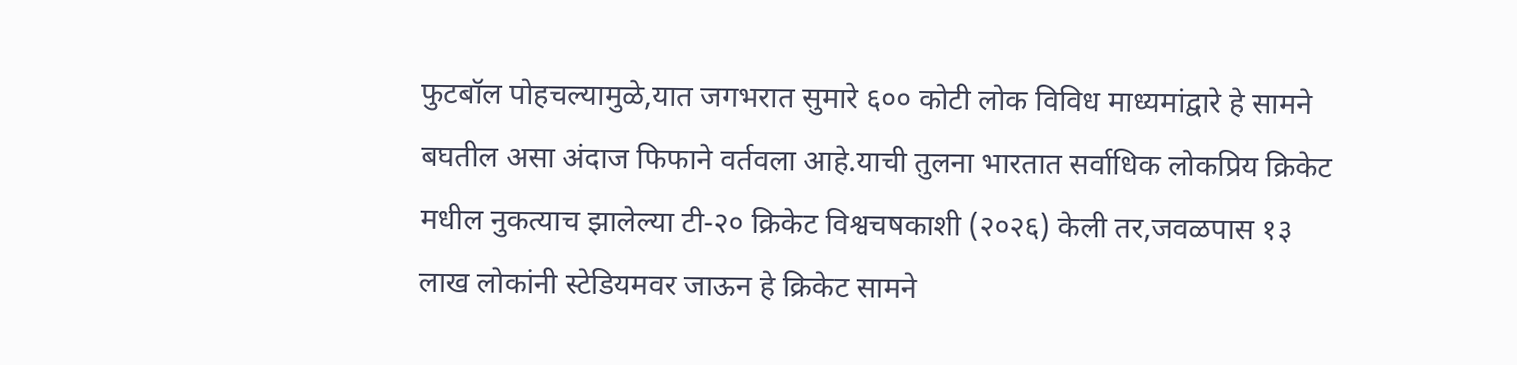फुटबॉल पोहचल्यामुळे,यात जगभरात सुमारे ६०० कोटी लोक विविध माध्यमांद्वारे हे सामने बघतील असा अंदाज फिफाने वर्तवला आहे.याची तुलना भारतात सर्वाधिक लोकप्रिय क्रिकेट मधील नुकत्याच झालेल्या टी-२० क्रिकेट विश्वचषकाशी (२०२६) केली तर,जवळपास १३ लाख लोकांनी स्टेडियमवर जाऊन हे क्रिकेट सामने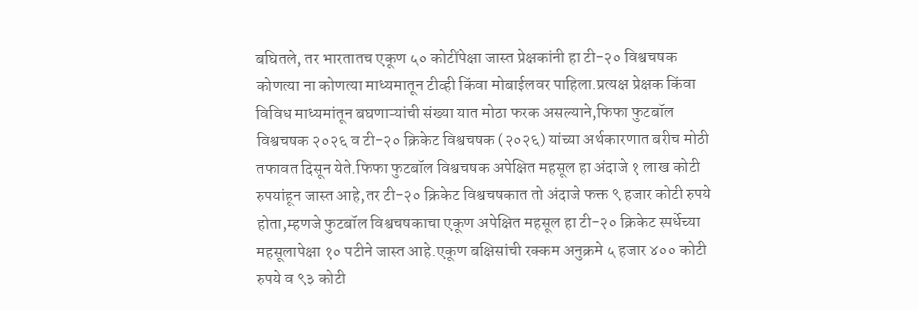बघितले, तर भारतातच एकूण ५० कोटींपेक्षा जास्त प्रेक्षकांनी हा टी-२० विश्वचषक कोणत्या ना कोणत्या माध्यमातून टीव्ही किंवा मोबाईलवर पाहिला.प्रत्यक्ष प्रेक्षक किंवा विविध माध्यमांतून बघणाऱ्यांची संख्या यात मोठा फरक असल्याने,फिफा फुटबॉल विश्वचषक २०२६ व टी-२० क्रिकेट विश्वचषक (२०२६) यांच्या अर्थकारणात बरीच मोठी तफावत दिसून येते.फिफा फुटबॉल विश्वचषक अपेक्षित महसूल हा अंदाजे १ लाख कोटी रुपयांहून जास्त आहे,तर टी-२० क्रिकेट विश्वचषकात तो अंदाजे फक्त ९ हजार कोटी रुपये होता,म्हणजे फुटबॉल विश्वचषकाचा एकूण अपेक्षित महसूल हा टी-२० क्रिकेट स्पर्धेच्या महसूलापेक्षा १० पटीने जास्त आहे.एकूण बक्षिसांची रक्कम अनुक्रमे ५ हजार ४०० कोटी रुपये व ९३ कोटी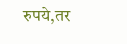रुपये,तर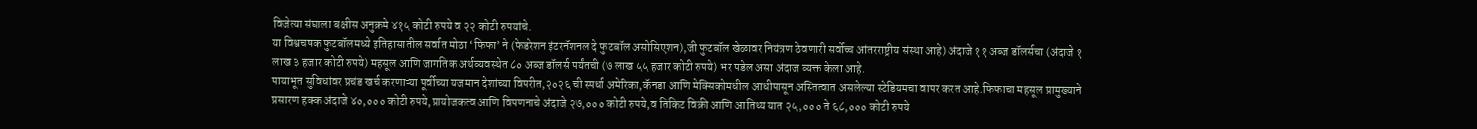विजेत्या संघाला बक्षीस अनुक्रमे ४१५ कोटी रुपये व २२ कोटी रुपयांचे.
या विश्वचषक फुटबॉलमध्ये इतिहासातील सर्वात मोठा ‘फिफा’ ने (फेडरेशन इंटरनॅशनल दे फुटबॉल असोसिएशन),जी फुटबॉल खेळावर नियंत्रण ठेवणारी सर्वोच्च आंतरराष्ट्रीय संस्था आहे) अंदाजे ११ अब्ज डॉलर्सचा (अंदाजे १ लाख ३ हजार कोटी रुपये) महसूल आणि जागतिक अर्थव्यवस्थेत ८० अब्ज डॉलर्स पर्यंतची (७ लाख ५५ हजार कोटी रुपये) भर पडेल असा अंदाज व्यक्त केला आहे.
पायाभूत सुविधांवर प्रचंड खर्च करणाऱ्या पूर्वीच्या यजमान देशांच्या विपरीत,२०२६ ची स्पर्धा अमेरिका,कॅनडा आणि मेक्सिकोमधील आधीपासून अस्तित्वात असलेल्या स्टेडियमचा वापर करत आहे.फिफाचा महसूल प्रामुख्याने प्रसारण हक्क अंदाजे ४०,००० कोटी रुपये,प्रायोजकत्व आणि विपणनाचे अंदाजे २७,००० कोटी रुपये,व तिकिट विक्री आणि आतिथ्य यात २५,००० ते ६८,००० कोटी रुपये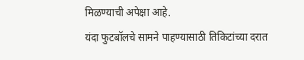मिळण्याची अपेक्षा आहे.
यंदा फुटबॉलचे सामने पाहण्यासाठी तिकिटांच्या दरात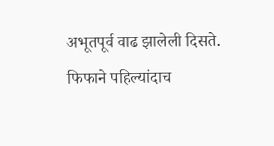अभूतपूर्व वाढ झालेली दिसते. फिफाने पहिल्यांदाच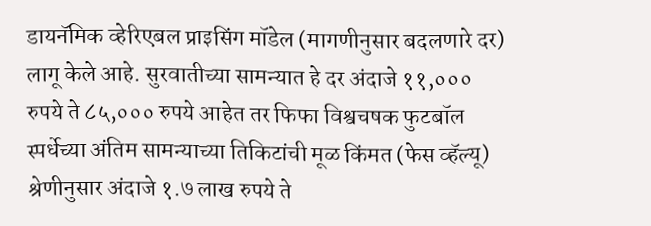डायनॅमिक व्हेरिएबल प्राइसिंग मॉडेल (मागणीनुसार बदलणारे दर) लागू केले आहे. सुरवातीच्या सामन्यात हे दर अंदाजे ११,००० रुपये ते ८५,००० रुपये आहेत तर फिफा विश्वचषक फुटबॉल स्पर्धेच्या अंतिम सामन्याच्या तिकिटांची मूळ किंमत (फेस व्हॅल्यू) श्रेणीनुसार अंदाजे १.७ लाख रुपये ते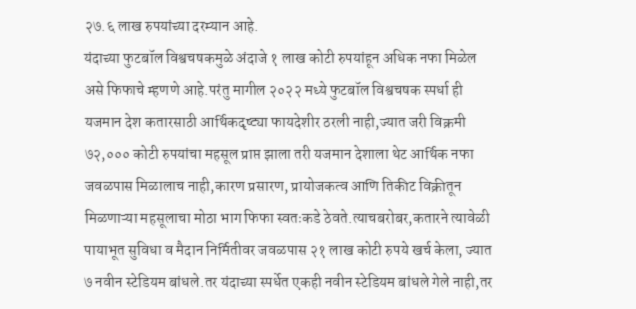२७.६ लाख रुपयांच्या दरम्यान आहे.
यंदाच्या फुटबॉल विश्वचषकमुळे अंदाजे १ लाख कोटी रुपयांहून अधिक नफा मिळेल असे फिफाचे म्हणणे आहे.परंतु मागील २०२२ मध्ये फुटबॉल विश्वचषक स्पर्धा ही यजमान देश कतारसाठी आर्थिकदृष्ट्या फायदेशीर ठरली नाही,ज्यात जरी विक्रमी ७२,००० कोटी रुपयांचा महसूल प्राप्त झाला तरी यजमान देशाला थेट आर्थिक नफा जवळपास मिळालाच नाही,कारण प्रसारण, प्रायोजकत्व आणि तिकीट विक्रीतून मिळणाऱ्या महसूलाचा मोठा भाग फिफा स्वतःकडे ठेवते.त्याचबरोबर,कतारने त्यावेळी पायाभूत सुविधा व मैदान निर्मितीवर जवळपास २१ लाख कोटी रुपये खर्च केला, ज्यात ७ नवीन स्टेडियम बांधले.तर यंदाच्या स्पर्धेत एकही नवीन स्टेडियम बांधले गेले नाही,तर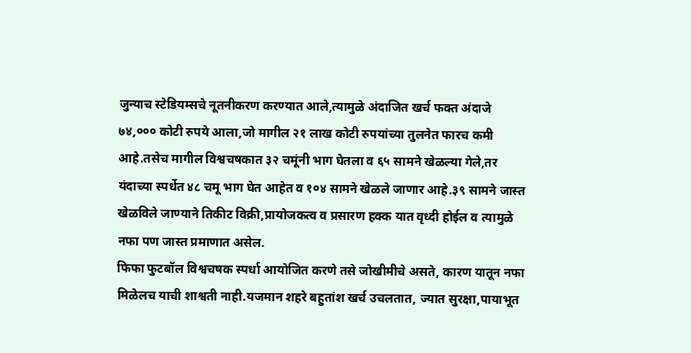जुन्याच स्टेडियम्सचे नूतनीकरण करण्यात आले,त्यामुळे अंदाजित खर्च फक्त अंदाजे ७४,००० कोटी रुपये आला,जो मागील २१ लाख कोटी रुपयांच्या तुलनेत फारच कमी आहे.तसेच मागील विश्वचषकात ३२ चमूंनी भाग घेतला व ६५ सामने खेळल्या गेले,तर यंदाच्या स्पर्धेत ४८ चमू भाग घेत आहेत व १०४ सामने खेळले जाणार आहे.३९ सामने जास्त खेळविले जाण्याने तिकीट विक्री,प्रायोजकत्व व प्रसारण हक्क यात वृध्दी होईल व त्यामुळे नफा पण जास्त प्रमाणात असेल.
फिफा फुटबॉल विश्वचषक स्पर्धा आयोजित करणे तसे जोखीमीचे असते, कारण यातून नफा मिळेलच याची शाश्वती नाही.यजमान शहरे बहुतांश खर्च उचलतात, ज्यात सुरक्षा,पायाभूत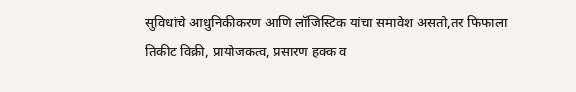सुविधांचे आधुनिकीकरण आणि लॉजिस्टिक यांचा समावेश असतो,तर फिफाला तिकीट विक्री, प्रायोजकत्व, प्रसारण हक्क व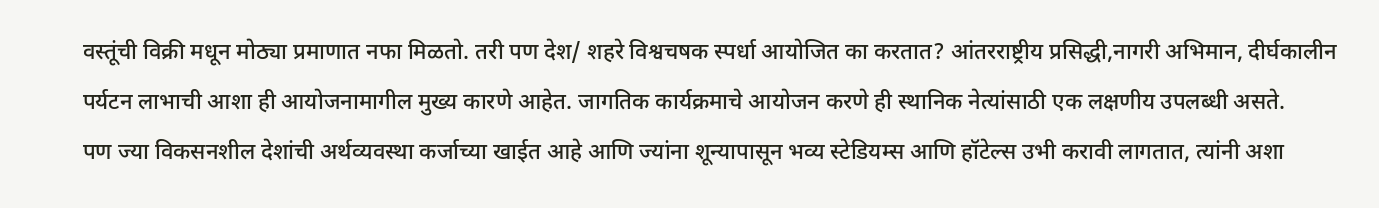वस्तूंची विक्री मधून मोठ्या प्रमाणात नफा मिळतो. तरी पण देश/ शहरे विश्वचषक स्पर्धा आयोजित का करतात? आंतरराष्ट्रीय प्रसिद्धी,नागरी अभिमान, दीर्घकालीन पर्यटन लाभाची आशा ही आयोजनामागील मुख्य कारणे आहेत. जागतिक कार्यक्रमाचे आयोजन करणे ही स्थानिक नेत्यांसाठी एक लक्षणीय उपलब्धी असते.
पण ज्या विकसनशील देशांची अर्थव्यवस्था कर्जाच्या खाईत आहे आणि ज्यांना शून्यापासून भव्य स्टेडियम्स आणि हॉटेल्स उभी करावी लागतात, त्यांनी अशा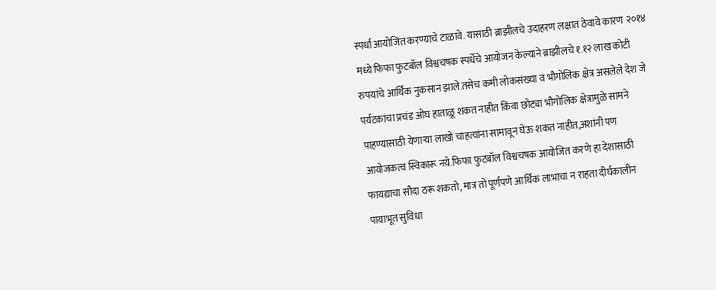स्पर्धा आयोजित करण्याचे टाळावे. यासाठी ब्राझीलचे उदाहरण लक्षात ठेवावे कारण २०१४ मध्ये फिफा फुटबॉल विश्वचषक स्पर्धेचे आयोजन केल्याने ब्राझीलचे १.१२ लाख कोटी रुपयांचे आर्थिक नुकसान झाले.तसेच कमी लोकसंख्या व भौगोलिक क्षेत्र असलेले देश जे पर्यटकांचा प्रचंड ओघ हाताळू शकत नाहीत किंवा छोट्या भौगोलिक क्षेत्रामुळे सामने पाहण्यासाठी येणाऱ्या लाखो चाहत्यांना सामावून घेऊ शकत नाहीत,अशांनी पण आयोजकत्व स्विकारू नये.फिफा फुटबॉल विश्वचषक आयोजित करणे हा देशासाठी फायद्याचा सौदा ठरू शकतो, मात्र तो पूर्णपणे आर्थिक लाभाचा न राहता दीर्घकालीन पायाभूत सुविधा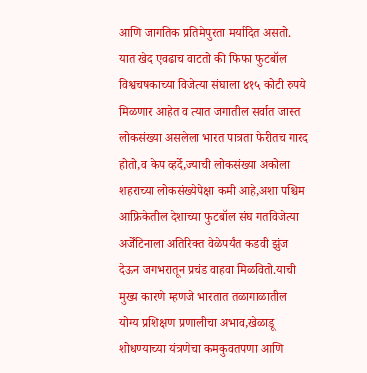आणि जागतिक प्रतिमेपुरता मर्यादित असतो.
यात खेद एवढाच वाटतो की फिफा फुटबॉल विश्वचषकाच्या विजेत्या संघाला ४१५ कोटी रुपये मिळणार आहेत व त्यात जगातील सर्वात जास्त लोकसंख्या असलेला भारत पात्रता फेरीतच गारद होतो,व केप व्हर्दे,ज्याची लोकसंख्या अकोला शहराच्या लोकसंख्येपेक्षा कमी आहे,अशा पश्चिम आफ्रिकेतील देशाच्या फुटबॉल संघ गतविजेत्या अर्जेंटिनाला अतिरिक्त वेळेपर्यंत कडवी झुंज देऊन जगभरातून प्रचंड वाहवा मिळवितो.याची मुख्य कारणे म्हणजे भारतात तळागाळातील योग्य प्रशिक्षण प्रणालीचा अभाव,खेळाडू शोधण्याच्या यंत्रणेचा कमकुवतपणा आणि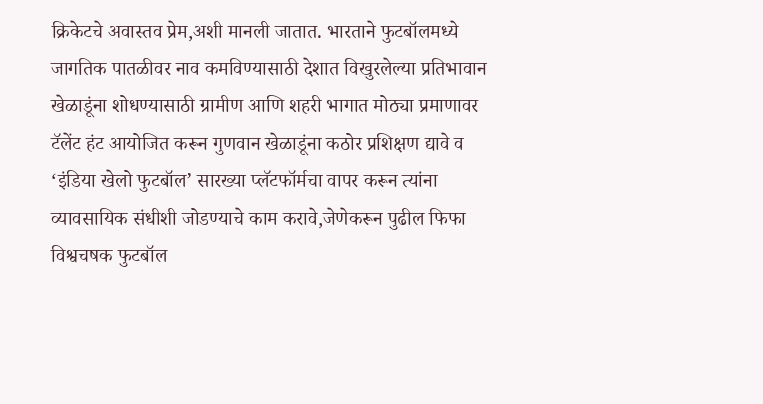क्रिकेटचे अवास्तव प्रेम,अशी मानली जातात. भारताने फुटबॉलमध्ये जागतिक पातळीवर नाव कमविण्यासाठी देशात विखुरलेल्या प्रतिभावान खेळाडूंना शोधण्यासाठी ग्रामीण आणि शहरी भागात मोठ्या प्रमाणावर टॅलेंट हंट आयोजित करून गुणवान खेळाडूंना कठोर प्रशिक्षण द्यावे व ‘इंडिया खेलो फुटबॉल’ सारख्या प्लॅटफॉर्मचा वापर करून त्यांना व्यावसायिक संधीशी जोडण्याचे काम करावे,जेणेकरून पुढील फिफा विश्वचषक फुटबॉल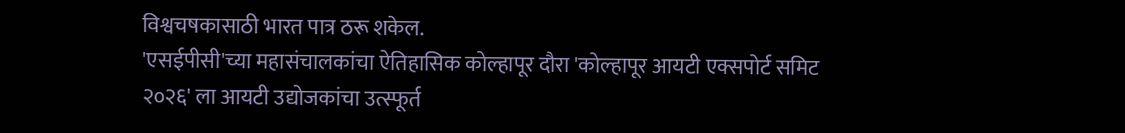विश्वचषकासाठी भारत पात्र ठरू शकेल.
'एसईपीसी'च्या महासंचालकांचा ऐतिहासिक कोल्हापूर दौरा 'कोल्हापूर आयटी एक्सपोर्ट समिट २०२६' ला आयटी उद्योजकांचा उत्स्फूर्त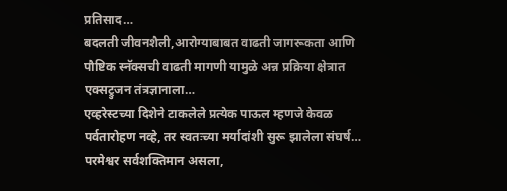प्रतिसाद…
बदलती जीवनशैली,आरोग्याबाबत वाढती जागरूकता आणि पौष्टिक स्नॅक्सची वाढती मागणी यामुळे अन्न प्रक्रिया क्षेत्रात एक्सट्रुजन तंत्रज्ञानाला…
एव्हरेस्टच्या दिशेने टाकलेले प्रत्येक पाऊल म्हणजे केवळ पर्वतारोहण नव्हे, तर स्वतःच्या मर्यादांशी सुरू झालेला संघर्ष…
परमेश्वर सर्वशक्तिमान असला,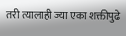तरी त्यालाही ज्या एका शक्तीपुढे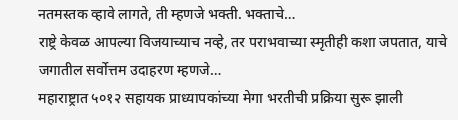नतमस्तक व्हावे लागते, ती म्हणजे भक्ती. भक्ताचे…
राष्ट्रे केवळ आपल्या विजयाच्याच नव्हे, तर पराभवाच्या स्मृतीही कशा जपतात, याचे जगातील सर्वोत्तम उदाहरण म्हणजे…
महाराष्ट्रात ५०१२ सहायक प्राध्यापकांच्या मेगा भरतीची प्रक्रिया सुरू झाली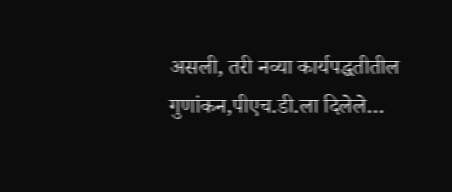असली, तरी नव्या कार्यपद्धतीतील गुणांकन,पीएच.डी.ला दिलेले…